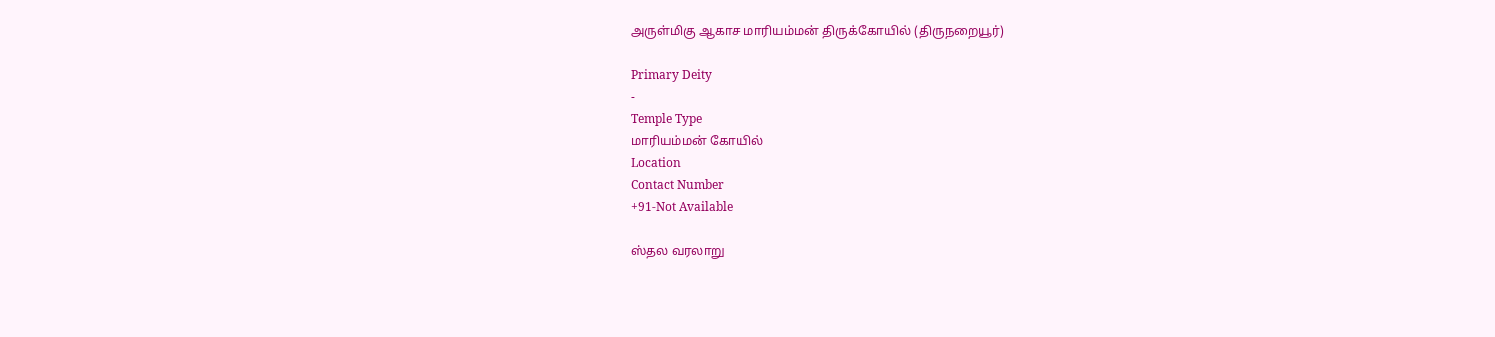அருள்மிகு ஆகாச மாரியம்மன் திருக்கோயில் (திருநறையூர்)

Primary Deity
-
Temple Type
மாரியம்மன் கோயில்
Location
Contact Number
+91-Not Available

ஸ்தல வரலாறு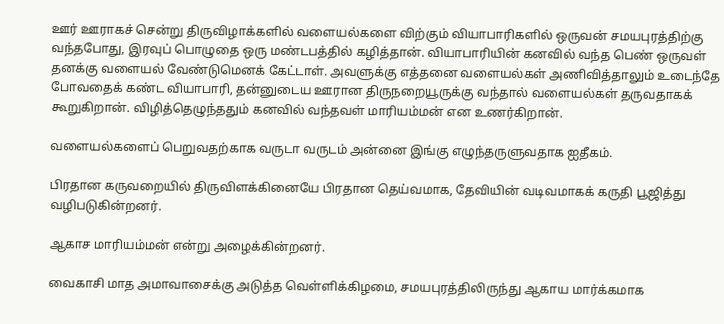ஊர் ஊராகச் சென்று திருவிழாக்களில் வளையல்களை விற்கும் வியாபாரிகளில் ஒருவன் சமயபுரத்திற்கு வந்தபோது, இரவுப் பொழுதை ஒரு மண்டபத்தில் கழித்தான். வியாபாரியின் கனவில் வந்த பெண் ஒருவள் தனக்கு வளையல் வேண்டுமெனக் கேட்டாள். அவளுக்கு எத்தனை வளையல்கள் அணிவித்தாலும் உடைந்தே போவதைக் கண்ட வியாபாரி, தன்னுடைய ஊரான திருநறையூருக்கு வந்தால் வளையல்கள் தருவதாகக் கூறுகிறான். விழித்தெழுந்ததும் கனவில் வந்தவள் மாரியம்மன் என உணர்கிறான்.

வளையல்களைப் பெறுவதற்காக வருடா வருடம் அன்னை இங்கு எழுந்தருளுவதாக ஐதீகம்.

பிரதான கருவறையில் திருவிளக்கினையே பிரதான தெய்வமாக, தேவியின் வடிவமாகக் கருதி பூஜித்து வழிபடுகின்றனர்.

ஆகாச மாரியம்மன் என்று அழைக்கின்றனர்.

வைகாசி மாத அமாவாசைக்கு அடுத்த வெள்ளிக்கிழமை, சமயபுரத்திலிருந்து ஆகாய மார்க்கமாக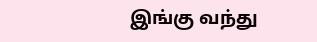இங்கு வந்து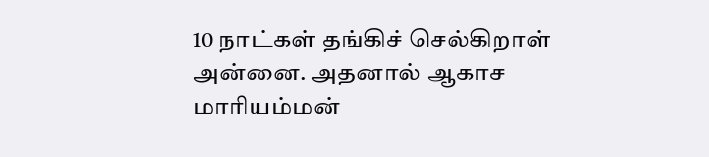10 நாட்கள் தங்கிச் செல்கிறாள் அன்னை. அதனால் ஆகாச மாரியம்மன்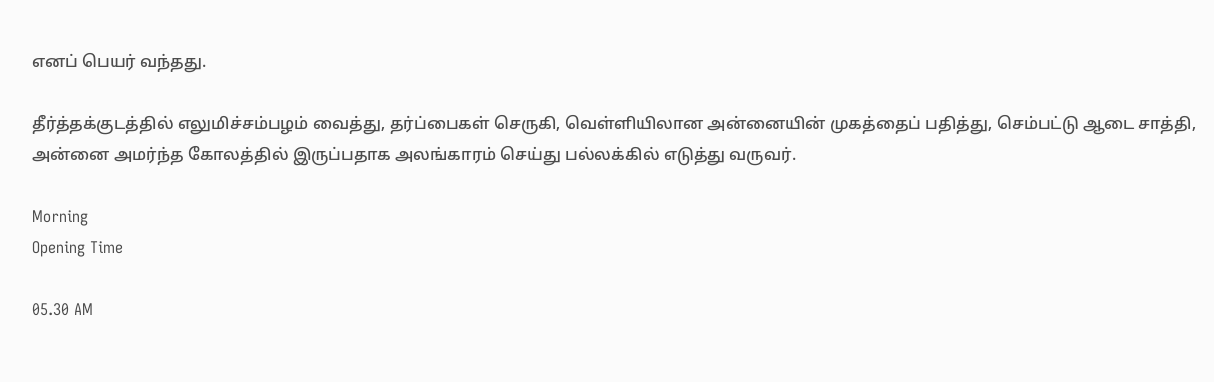எனப் பெயர் வந்தது.

தீர்த்தக்குடத்தில் எலுமிச்சம்பழம் வைத்து, தர்ப்பைகள் செருகி, வெள்ளியிலான அன்னையின் முகத்தைப் பதித்து, செம்பட்டு ஆடை சாத்தி, அன்னை அமர்ந்த கோலத்தில் இருப்பதாக அலங்காரம் செய்து பல்லக்கில் எடுத்து வருவர்.

Morning
Opening Time

05.30 AM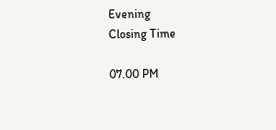Evening
Closing Time

07.00 PM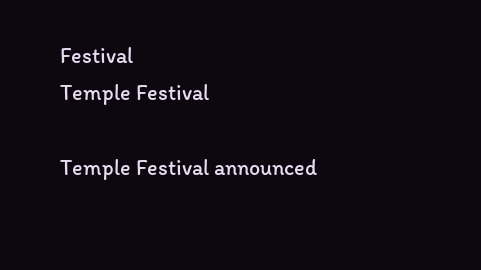Festival
Temple Festival

Temple Festival announced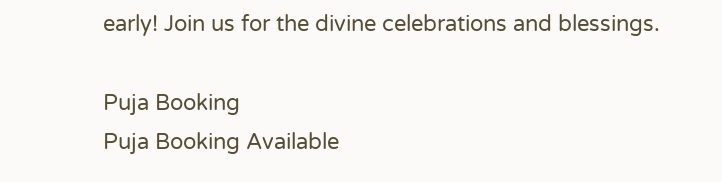early! Join us for the divine celebrations and blessings.

Puja Booking
Puja Booking Available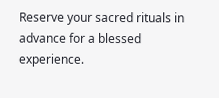Reserve your sacred rituals in advance for a blessed experience.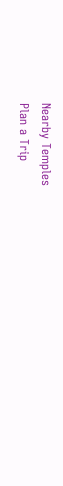Nearby Temples
Plan a Trip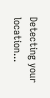Detecting your location...